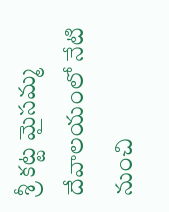శ్రీ కట్ట మైసమ్మ దేవాలయంలో నేటి నుంచి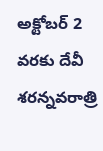అక్టోబర్ 2 వరకు దేవీ శరన్నవరాత్రి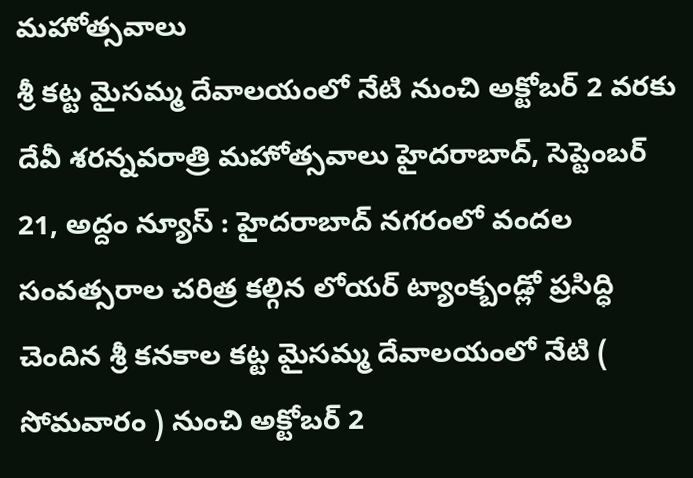మహోత్సవాలు
శ్రీ కట్ట మైసమ్మ దేవాలయంలో నేటి నుంచి అక్టోబర్ 2 వరకు దేవీ శరన్నవరాత్రి మహోత్సవాలు హైదరాబాద్, సెప్టెంబర్ 21, అద్దం న్యూస్ : హైదరాబాద్ నగరంలో వందల సంవత్సరాల చరిత్ర కల్గిన లోయర్ ట్యాంక్బండ్లో ప్రసిద్ధి చెందిన శ్రీ కనకాల కట్ట మైసమ్మ దేవాలయంలో నేటి ( సోమవారం ) నుంచి అక్టోబర్ 2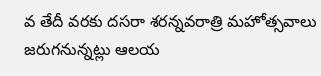వ తేదీ వరకు దసరా శరన్నవరాత్రి మహోత్సవాలు జరుగనున్నట్లు ఆలయ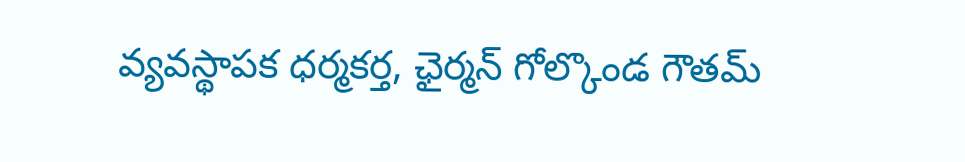వ్యవస్థాపక ధర్మకర్త, ఛైర్మన్ గోల్కొండ గౌతమ్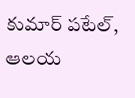కుమార్ పటేల్, ఆలయ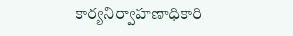కార్యనిర్వాహణాధికారి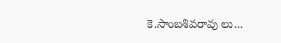కె.సాంబశివరావు లు...